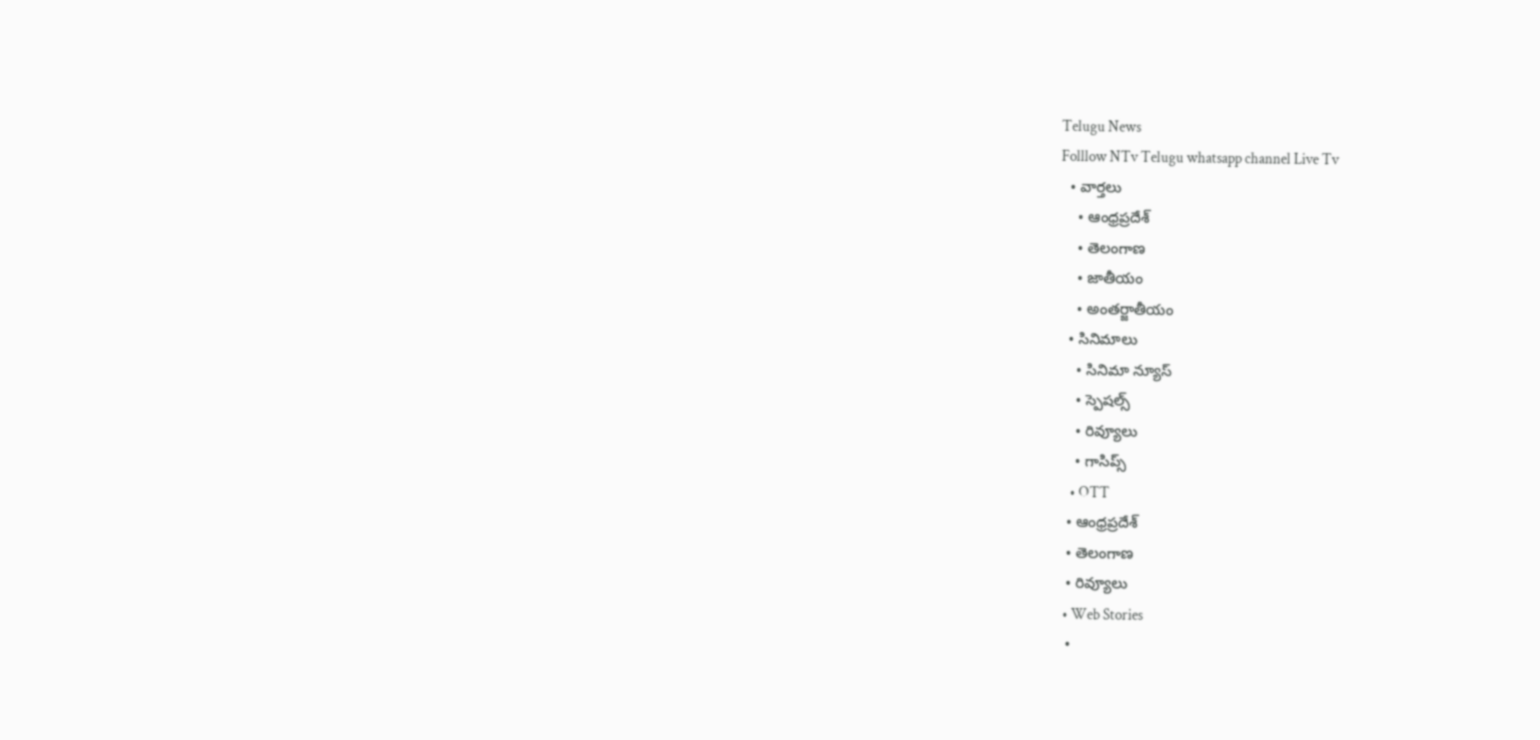Telugu News
Folllow NTv Telugu whatsapp channel Live Tv
  • వార్తలు
    • ఆంధ్రప్రదేశ్
    • తెలంగాణ
    • జాతీయం
    • అంతర్జాతీయం
  • సినిమాలు
    • సినిమా న్యూస్
    • స్పెషల్స్
    • రివ్యూలు
    • గాసిప్స్
    • OTT
  • ఆంధ్రప్రదేశ్
  • తెలంగాణ
  • రివ్యూలు
  • Web Stories
  •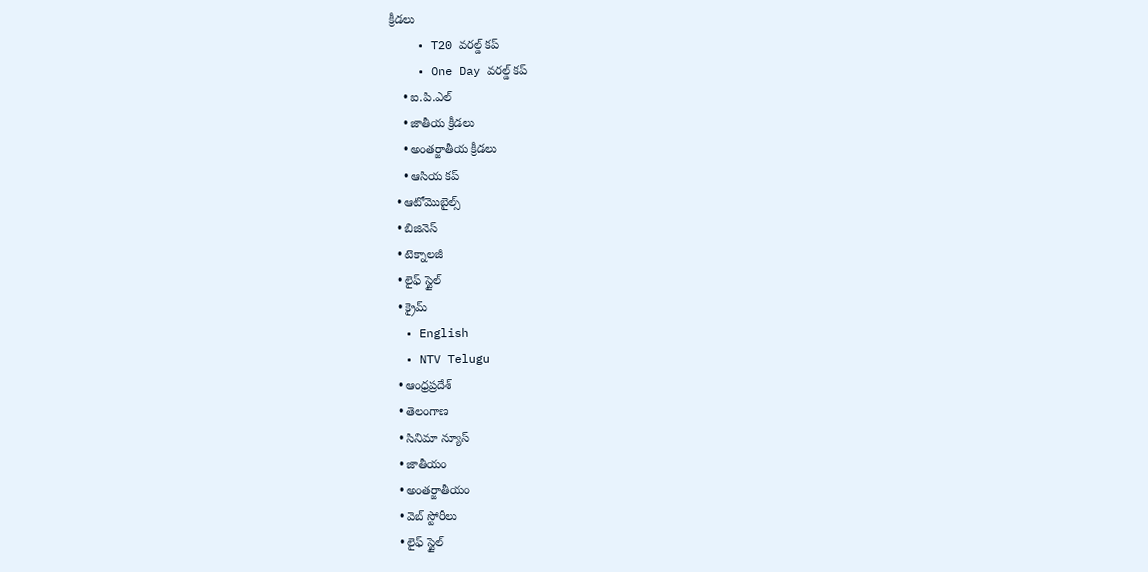క్రీడలు
    • T20 వరల్డ్ కప్
    • One Day వరల్డ్ కప్
    • ఐ.పి.ఎల్
    • జాతీయ క్రీడలు
    • అంతర్జాతీయ క్రీడలు
    • ఆసియ కప్
  • ఆటోమొబైల్స్
  • బిజినెస్‌
  • టెక్నాలజీ
  • లైఫ్ స్టైల్
  • క్రైమ్
  • English
  • NTV Telugu
  • ఆంధ్రప్రదేశ్
  • తెలంగాణ
  • సినిమా న్యూస్
  • జాతీయం
  • అంతర్జాతీయం
  • వెబ్ స్టోరీలు
  • లైఫ్ స్టైల్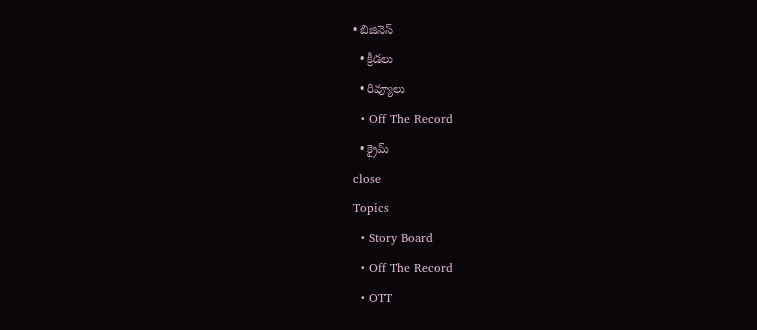• బిజినెస్‌
  • క్రీడలు
  • రివ్యూలు
  • Off The Record
  • క్రైమ్
close
Topics
  • Story Board
  • Off The Record
  • OTT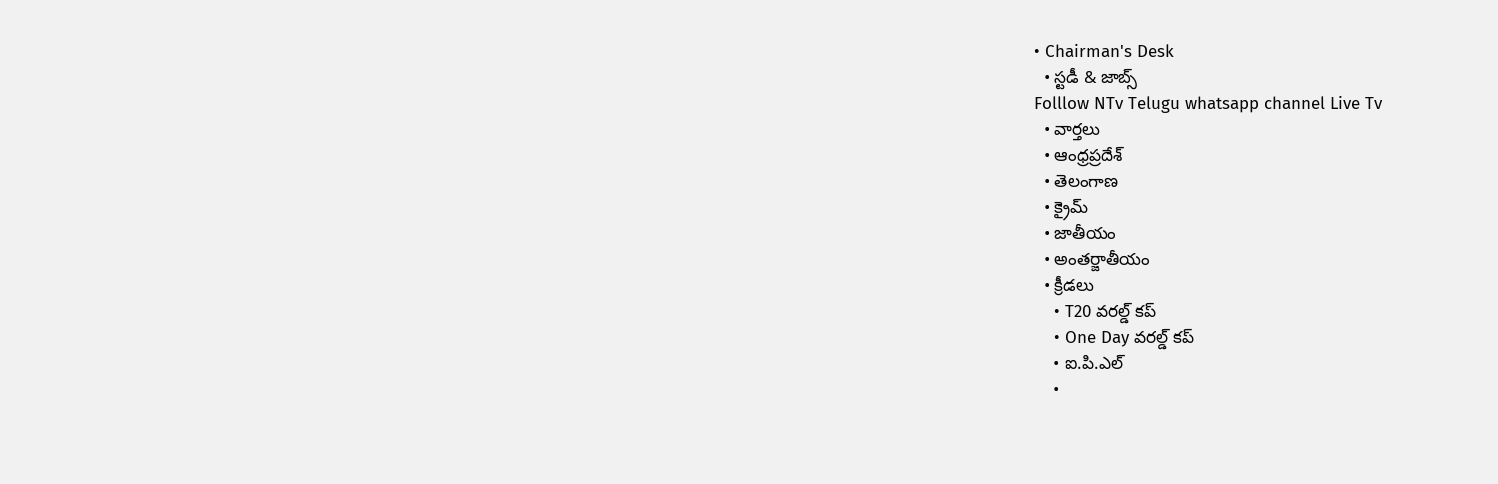• Chairman's Desk
  • స్టడీ & జాబ్స్
Folllow NTv Telugu whatsapp channel Live Tv
  • వార్తలు
  • ఆంధ్రప్రదేశ్
  • తెలంగాణ
  • క్రైమ్
  • జాతీయం
  • అంతర్జాతీయం
  • క్రీడలు
    • T20 వరల్డ్ కప్
    • One Day వరల్డ్ కప్
    • ఐ.పి.ఎల్
    •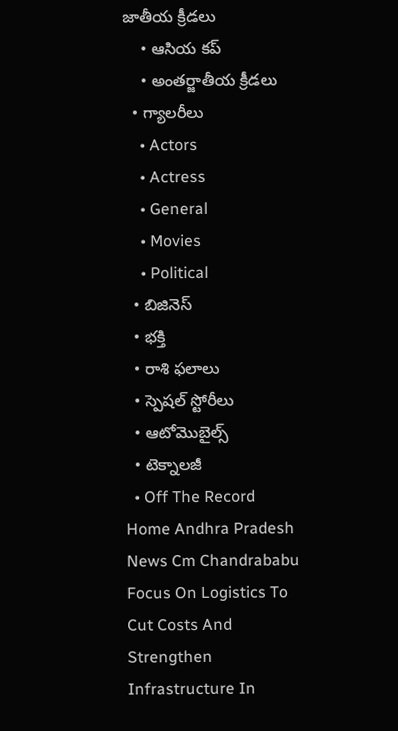జాతీయ క్రీడలు
    • ఆసియ కప్
    • అంతర్జాతీయ క్రీడలు
  • గ్యాలరీలు
    • Actors
    • Actress
    • General
    • Movies
    • Political
  • బిజినెస్‌
  • భక్తి
  • రాశి ఫలాలు
  • స్పెషల్‌ స్టోరీలు
  • ఆటోమొబైల్స్
  • టెక్నాలజీ
  • Off The Record
Home Andhra Pradesh News Cm Chandrababu Focus On Logistics To Cut Costs And Strengthen Infrastructure In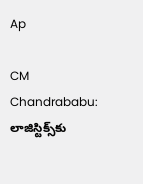Ap

CM Chandrababu: లాజిస్టిక్స్‌కు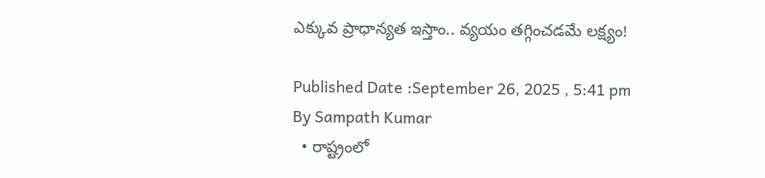ఎక్కువ ప్రాధాన్యత ఇస్తాం.. వ్యయం తగ్గించడమే లక్ష్యం!

Published Date :September 26, 2025 , 5:41 pm
By Sampath Kumar
  • రాష్ట్రంలో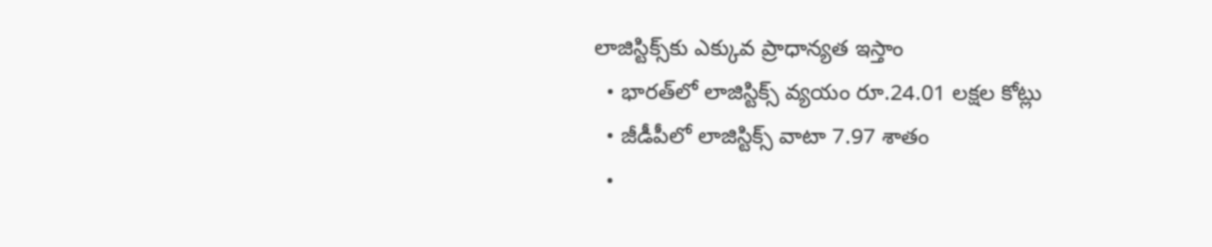లాజిస్టిక్స్‌కు ఎక్కువ ప్రాధాన్యత ఇస్తాం
  • భారత్‌లో లాజిస్టిక్స్ వ్యయం రూ.24.01 లక్షల కోట్లు
  • జీడీపీలో లాజిస్టిక్స్ వాటా 7.97 శాతం
  •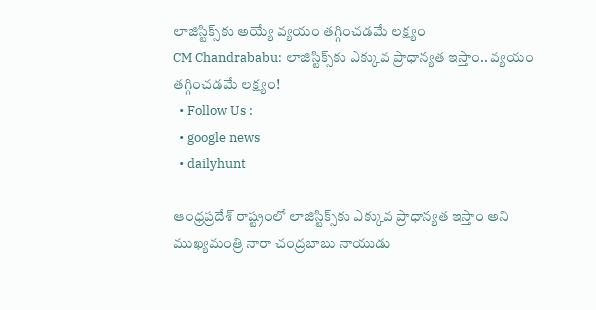లాజిస్టిక్స్‌కు అయ్యే వ్యయం తగ్గించడమే లక్ష్యం
CM Chandrababu: లాజిస్టిక్స్‌కు ఎక్కువ ప్రాధాన్యత ఇస్తాం.. వ్యయం తగ్గించడమే లక్ష్యం!
  • Follow Us :
  • google news
  • dailyhunt

ఆంధ్రప్రదేశ్ రాష్ట్రంలో లాజిస్టిక్స్‌కు ఎక్కువ ప్రాధాన్యత ఇస్తాం అని ముఖ్యమంత్రి నారా చంద్రబాబు నాయుడు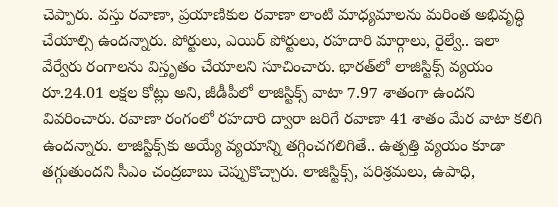చెప్పారు. వస్తు రవాణా, ప్రయాణికుల రవాణా లాంటి మాధ్యమాలను మరింత అభివృద్ధి చేయాల్సి ఉందన్నారు. పోర్టులు, ఎయిర్ పోర్టులు, రహదారి మార్గాలు, రైల్వే.. ఇలా వేర్వేరు రంగాలను విస్తృతం చేయాలని సూచించారు. భారత్‌లో లాజిస్టిక్స్ వ్యయం రూ.24.01 లక్షల కోట్లు అని, జీడీపీలో లాజిస్టిక్స్ వాటా 7.97 శాతంగా ఉందని వివరించారు. రవాణా రంగంలో రహదారి ద్వారా జరిగే రవాణా 41 శాతం మేర వాటా కలిగి ఉందన్నారు. లాజిస్టిక్స్‌కు అయ్యే వ్యయాన్ని తగ్గించగలిగితే.. ఉత్పత్తి వ్యయం కూడా తగ్గుతుందని సీఎం చంద్రబాబు చెప్పుకొచ్చారు. లాజిస్టిక్స్, పరిశ్రమలు, ఉపాధి,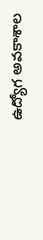ఉద్యోగ అవకాశాల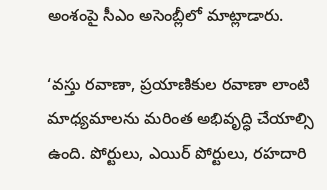అంశంపై సీఎం అసెంబ్లీలో మాట్లాడారు.

‘వస్తు రవాణా, ప్రయాణికుల రవాణా లాంటి మాధ్యమాలను మరింత అభివృద్ధి చేయాల్సి ఉంది. పోర్టులు, ఎయిర్ పోర్టులు, రహదారి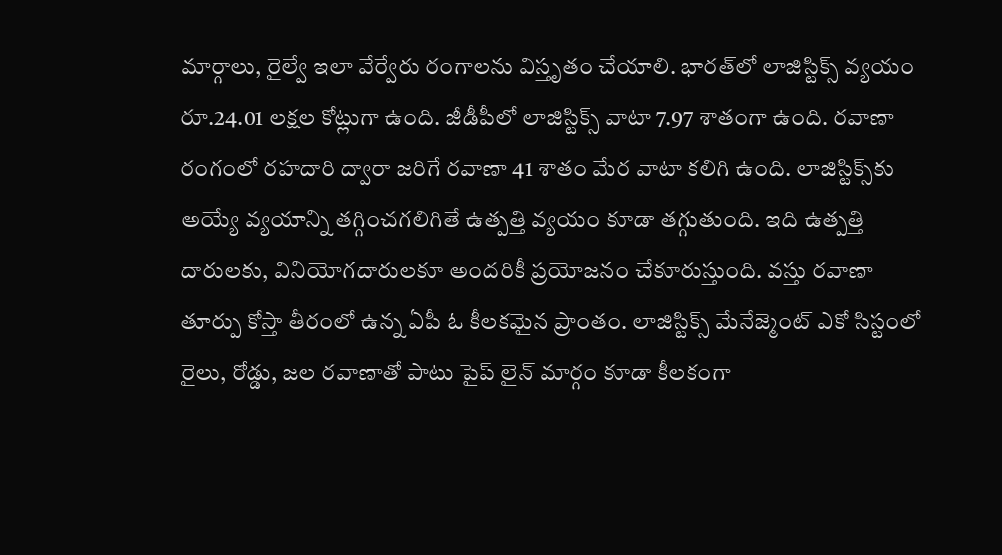మార్గాలు, రైల్వే ఇలా వేర్వేరు రంగాలను విస్తృతం చేయాలి. భారత్‌లో లాజిస్టిక్స్ వ్యయం రూ.24.01 లక్షల కోట్లుగా ఉంది. జీడీపీలో లాజిస్టిక్స్ వాటా 7.97 శాతంగా ఉంది. రవాణా రంగంలో రహదారి ద్వారా జరిగే రవాణా 41 శాతం మేర వాటా కలిగి ఉంది. లాజిస్టిక్స్‌కు అయ్యే వ్యయాన్ని తగ్గించగలిగితే ఉత్పత్తి వ్యయం కూడా తగ్గుతుంది. ఇది ఉత్పత్తి దారులకు, వినియోగదారులకూ అందరికీ ప్రయోజనం చేకూరుస్తుంది. వస్తు రవాణా తూర్పు కోస్తా తీరంలో ఉన్న ఏపీ ఓ కీలకమైన ప్రాంతం. లాజిస్టిక్స్ మేనేజ్మెంట్ ఎకో సిస్టంలో రైలు, రోడ్డు, జల రవాణాతో పాటు పైప్ లైన్ మార్గం కూడా కీలకంగా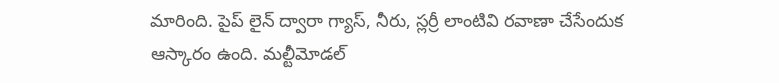మారింది. పైప్ లైన్ ద్వారా గ్యాస్, నీరు, స్లర్రీ లాంటివి రవాణా చేసేందుక ఆస్కారం ఉంది. మల్టీమోడల్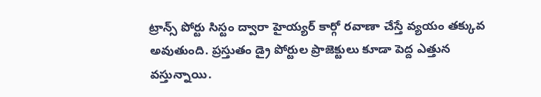ట్రాన్స్ పోర్టు సిస్టం ద్వారా హైయ్యర్ కార్గో రవాణా చేస్తే వ్యయం తక్కువ అవుతుంది. ప్రస్తుతం డ్రై పోర్టుల ప్రాజెక్టులు కూడా పెద్ద ఎత్తున వస్తున్నాయి.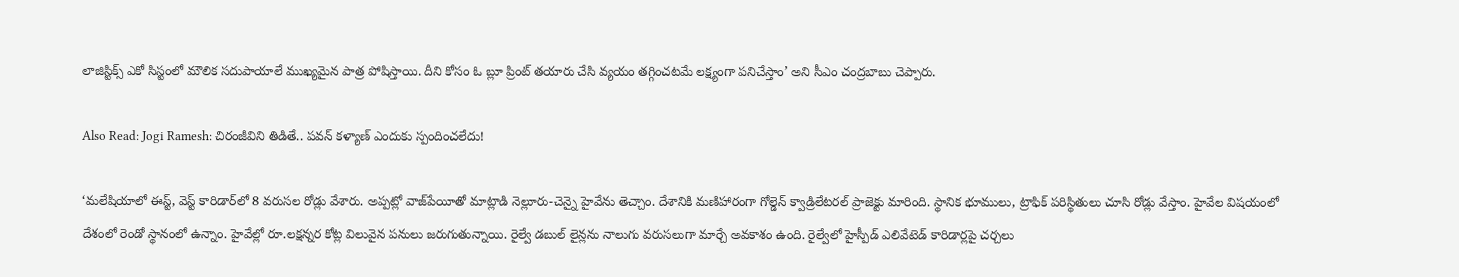లాజిస్టిక్స్ ఎకో సిస్టంలో మౌలిక సదుపాయాలే ముఖ్యమైన పాత్ర పోషిస్తాయి. దీని కోసం ఓ బ్లూ ప్రింట్ తయారు చేసి వ్యయం తగ్గించటమే లక్ష్యంగా పనిచేస్తాం’ అని సీఎం చంద్రబాబు చెప్పారు.

Also Read: Jogi Ramesh: చిరంజీవిని తిడితే.. పవన్ కళ్యాణ్ ఎందుకు స్పందించలేదు!

‘మలేషియాలో ఈస్ట్‌, వెస్ట్‌ కారిడార్‌లో 8 వరుసల రోడ్లు వేశారు. అప్పట్లో వాజ్‌పేయీతో మాట్లాడి నెల్లూరు-చెన్నై హైవేను తెచ్చాం. దేశానికి మణిహారంగా గోల్డెన్‌ క్వాడ్రిలేటరల్‌ ప్రాజెక్టు మారింది. స్థానిక భూములు, ట్రాఫిక్‌ పరిస్థితులు చూసి రోడ్లు వేస్తాం. హైవేల విషయంలో దేశంలో రెండో స్థానంలో ఉన్నాం. హైవేల్లో రూ.లక్షన్నర కోట్ల విలువైన పనులు జరుగుతున్నాయి. రైల్వే డబుల్‌ లైన్లను నాలుగు వరుసలుగా మార్చే అవకాశం ఉంది. రైల్వేలో హైస్పీడ్‌ ఎలివేటెడ్‌ కారిడార్లపై చర్చలు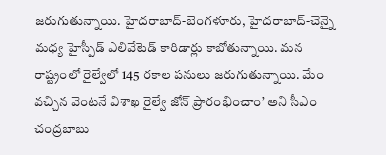జరుగుతున్నాయి. హైదరాబాద్‌-బెంగళూరు, హైదరాబాద్‌-చెన్నై మధ్య హైస్పీడ్‌ ఎలివేటెడ్‌ కారిడార్లు కాబోతున్నాయి. మన రాష్ట్రంలో రైల్వేలో 145 రకాల పనులు జరుగుతున్నాయి. మేం వచ్చిన వెంటనే విశాఖ రైల్వే జోన్‌ ప్రారంభించాం’ అని సీఎం చంద్రబాబు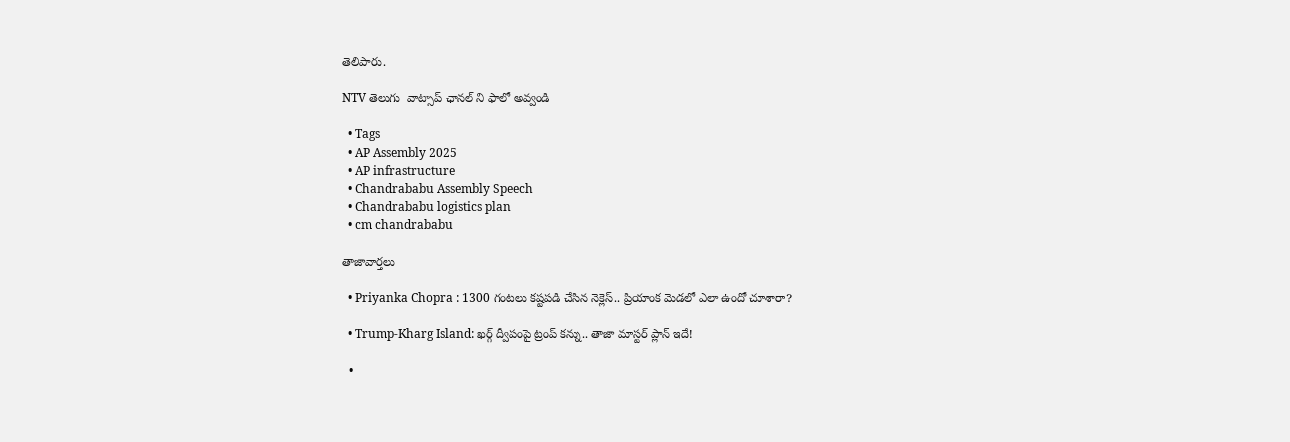తెలిపారు.

NTV తెలుగు  వాట్సాప్ ఛానల్ ని ఫాలో అవ్వండి

  • Tags
  • AP Assembly 2025
  • AP infrastructure
  • Chandrababu Assembly Speech
  • Chandrababu logistics plan
  • cm chandrababu

తాజావార్తలు

  • Priyanka Chopra : 1300 గంటలు కష్టపడి చేసిన నెక్లెస్.. ప్రియాంక మెడలో ఎలా ఉందో చూశారా?

  • Trump-Kharg Island: ఖర్గ్ ద్వీపంపై ట్రంప్ కన్ను.. తాజా మాస్టర్ ప్లాన్ ఇదే!

  •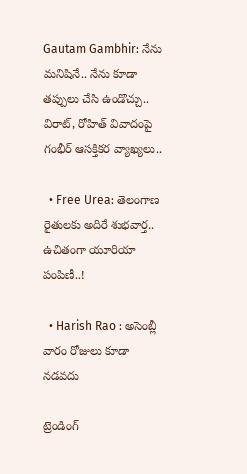Gautam Gambhir: నేను మనిషినే.. నేను కూడా తప్పులు చేసి ఉండొచ్చు.. విరాట్‌, రోహిత్‌ వివాదంపై గంభీర్‌ ఆసక్తికర వ్యాఖ్యలు..

  • Free Urea: తెలంగాణ రైతులకు అదిరే శుభవార్త.. ఉచితంగా యూరియా పంపిణీ..!

  • Harish Rao : అసెంబ్లీ వారం రోజులు కూడా నడవదు

ట్రెండింగ్‌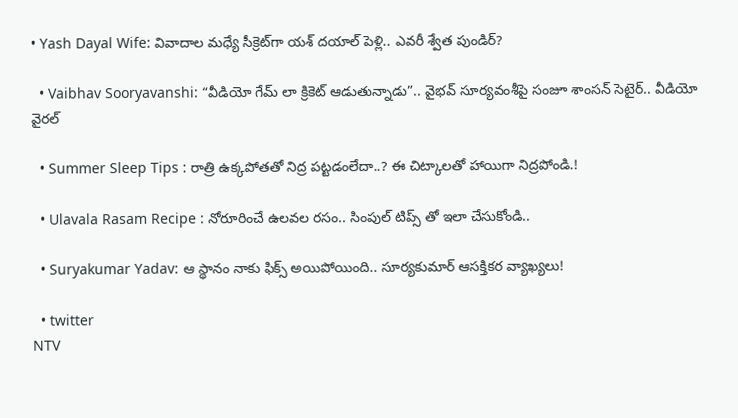• Yash Dayal Wife: వివాదాల మధ్యే సీక్రెట్‌గా యశ్ దయాల్ పెళ్లి.. ఎవరీ శ్వేత పుండిర్?

  • Vaibhav Sooryavanshi: “వీడియో గేమ్ లా క్రికెట్ ఆడుతున్నాడు”.. వైభవ్ సూర్యవంశీపై సంజూ శాంసన్ సెటైర్.. వీడియో వైరల్

  • Summer Sleep Tips : రాత్రి ఉక్కపోతతో నిద్ర పట్టడంలేదా..? ఈ చిట్కాలతో హాయిగా నిద్రపోండి.!

  • Ulavala Rasam Recipe : నోరూరించే ఉలవల రసం.. సింపుల్ టిప్స్ తో ఇలా చేసుకోండి..

  • Suryakumar Yadav: ఆ స్థానం నాకు ఫిక్స్ అయిపోయింది.. సూర్యకుమార్ ఆసక్తికర వ్యాఖ్యలు!

  • twitter
NTV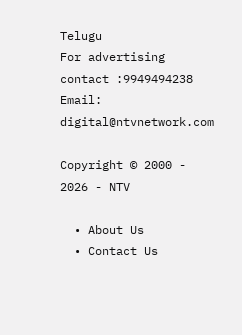Telugu
For advertising contact :9949494238
Email: digital@ntvnetwork.com

Copyright © 2000 - 2026 - NTV

  • About Us
  • Contact Us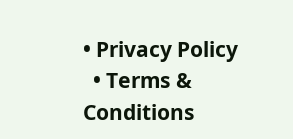• Privacy Policy
  • Terms & Conditions